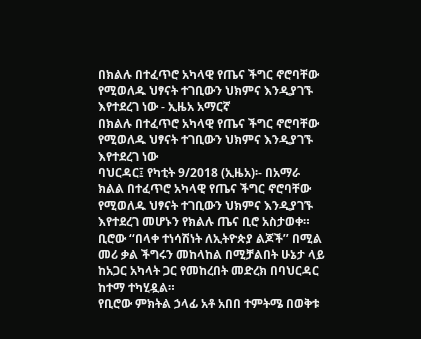በክልሉ በተፈጥሮ አካላዊ የጤና ችግር ኖሮባቸው የሚወለዱ ህፃናት ተገቢውን ህክምና እንዲያገኙ እየተደረገ ነው - ኢዜአ አማርኛ
በክልሉ በተፈጥሮ አካላዊ የጤና ችግር ኖሮባቸው የሚወለዱ ህፃናት ተገቢውን ህክምና እንዲያገኙ እየተደረገ ነው
ባህርዳር፤ የካቲት 9/2018 (ኢዜአ)፡- በአማራ ክልል በተፈጥሮ አካላዊ የጤና ችግር ኖሮባቸው የሚወለዱ ህፃናት ተገቢውን ህክምና እንዲያገኙ እየተደረገ መሆኑን የክልሉ ጤና ቢሮ አስታወቀ።
ቢሮው ‘‘በላቀ ተነሳሽነት ለኢትዮጵያ ልጆች’’ በሚል መሪ ቃል ችግሩን መከላከል በሚቻልበት ሁኔታ ላይ ከአጋር አካላት ጋር የመከረበት መድረክ በባህርዳር ከተማ ተካሂዷል።
የቢሮው ምክትል ኃላፊ አቶ አበበ ተምትሜ በወቅቱ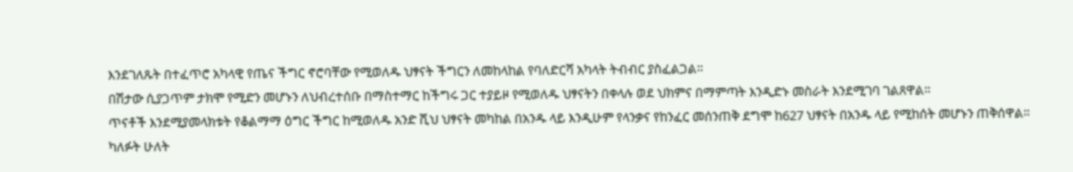እንደገለጹት በተፈጥሮ አካላዊ የጤና ችግር ኖሮባቸው የሚወለዱ ህፃናት ችግርን ለመከላከል የባለድርሻ አካላት ትብብር ያስፈልጋል።
በሽታው ሲያጋጥም ታክሞ የሚድን መሆኑን ለህብረተሰቡ በማስተማር ከችግሩ ጋር ተያይዞ የሚወለዱ ህፃናትን በቀላሉ ወደ ህክምና በማምጣት እንዲድኑ መስራት እንደሚገባ ገልጸዋል።
ጥናቶች እንደሚያመላክቱት የቆልማማ ዕግር ችግር ከሚወለዱ አንድ ሺህ ህፃናት መካከል በአንዱ ላይ እንዲሁም የላንቃና የከንፈር መሰንጠቅ ደግሞ ከ627 ህፃናት በአንዱ ላይ የሚከሰት መሆኑን ጠቅሰዋል።
ካለፉት ሁለት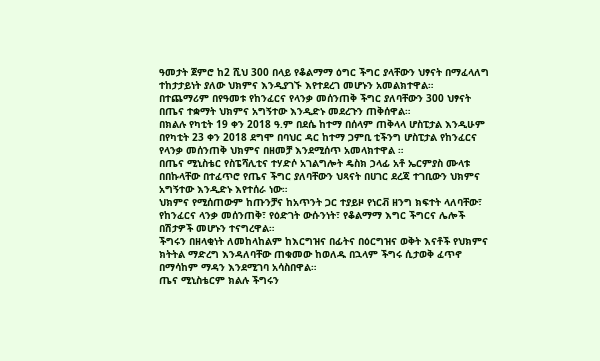ዓመታት ጀምሮ ከ2 ሺህ 300 በላይ የቆልማማ ዕግር ችግር ያላቸውን ህፃናት በማፈላለግ ተከታታይነት ያለው ህክምና እንዲያገኙ እየተደረገ መሆኑን አመልክተዋል።
በተጨማሪም በየዓመቱ የከንፈርና የላንቃ መሰንጠቅ ችግር ያለባቸውን 300 ህፃናት በጤና ተቋማት ህክምና አግኝተው እንዲድኑ መደረጉን ጠቅሰዋል።
በክልሉ የካቲት 19 ቀን 2018 ዓ.ም በደሴ ከተማ በሰላም ጠቅላላ ሆስፒታል እንዲሁም በየካቲት 23 ቀን 2018 ደግሞ በባህር ዳር ከተማ ጋምቢ ቲችንግ ሆስፒታል የከንፈርና የላንቃ መሰንጠቅ ህክምና በዘመቻ እንደሚሰጥ አመላክተዋል ።
በጤና ሚኒስቴር የስፔሻሊቲና ተሃድሶ አገልግሎት ዴስክ ኃላፊ አቶ ኤርምያስ ሙላቱ በበኩላቸው በተፈጥሮ የጤና ችግር ያለባቸውን ህጻናት በሀገር ደረጃ ተገቢውን ህክምና አግኝተው እንዲድኑ እየተሰራ ነው።
ህክምና የሚሰጠውም ከጡንቻና ከአጥንት ጋር ተያይዞ የነርቭ ዘንግ ክፍተት ላለባቸው፣ የከንፈርና ላንቃ መሰንጠቅ፣ የዕድገት ውሱንነት፣ የቆልማማ እግር ችግርና ሌሎች በሽታዎች መሆኑን ተናግረዋል።
ችግሩን በዘላቂነት ለመከላከልም ከእርግዝና በፊትና በዕርግዝና ወቅት እናቶች የህክምና ክትትል ማድረግ እንዳለባቸው ጠቁመው ከወለዱ በኋላም ችግሩ ሲታወቅ ፈጥኖ በማሳከም ማዳን እንደሚገባ አሳስበዋል።
ጤና ሚኒስቴርም ክልሉ ችግሩን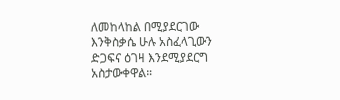ለመከላከል በሚያደርገው እንቅስቃሴ ሁሉ አስፈላጊውን ድጋፍና ዕገዛ እንደሚያደርግ አስታውቀዋል።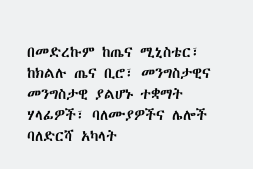በመድረኩም ከጤና ሚኒስቴር፣ ከክልሉ ጤና ቢሮ፣ መንግስታዊና መንግስታዊ ያልሆኑ ተቋማት ሃላፊዎች፣ ባለሙያዎችና ሌሎች ባለድርሻ አካላት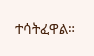ተሳትፈዋል።